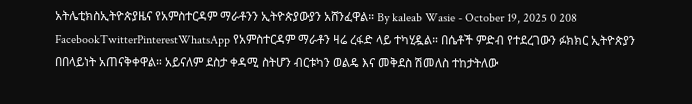አትሌቲክስኢትዮጵያዜና የአምስተርዳም ማራቶንን ኢትዮጵያውያን አሸንፈዋል። By kaleab Wasie - October 19, 2025 0 208 FacebookTwitterPinterestWhatsApp የአምስተርዳም ማራቶን ዛሬ ረፋድ ላይ ተካሂዷል። በሴቶች ምድብ የተደረገውን ፉክክር ኢትዮጵያን በበላይነት አጠናቅቀዋል። አይናለም ደስታ ቀዳሚ ስትሆን ብርቱካን ወልዴ እና መቅደስ ሽመለስ ተከታትለው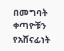በመግባት ቀጣዮቹን የአሸናፊነት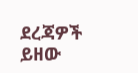ደረጃዎች ይዘው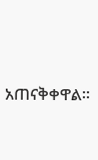አጠናቅቀዋል።